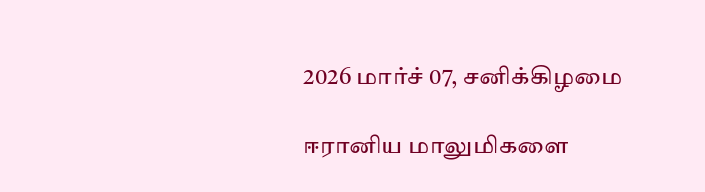2026 மார்ச் 07, சனிக்கிழமை

ஈரானிய மாலுமிகளை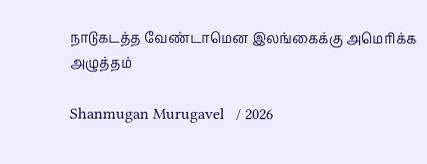நாடுகடத்த வேண்டாமென இலங்கைக்கு அமெரிக்க அழுத்தம்

Shanmugan Murugavel   / 2026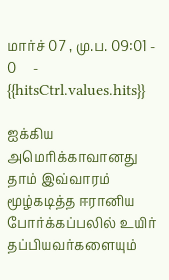மார்ச் 07 , மு.ப. 09:01 - 0     - {{hitsCtrl.values.hits}}

ஐக்கிய அமெரிக்காவானது தாம் இவ்வாரம் மூழ்கடித்த ஈரானிய போர்க்கப்பலில் உயிர் தப்பியவர்களையும்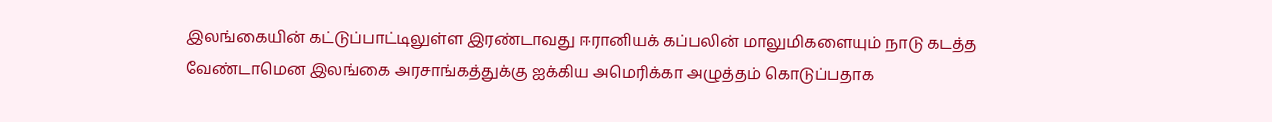இலங்கையின் கட்டுப்பாட்டிலுள்ள இரண்டாவது ஈரானியக் கப்பலின் மாலுமிகளையும் நாடு கடத்த வேண்டாமென இலங்கை அரசாங்கத்துக்கு ஐக்கிய அமெரிக்கா அழுத்தம் கொடுப்பதாக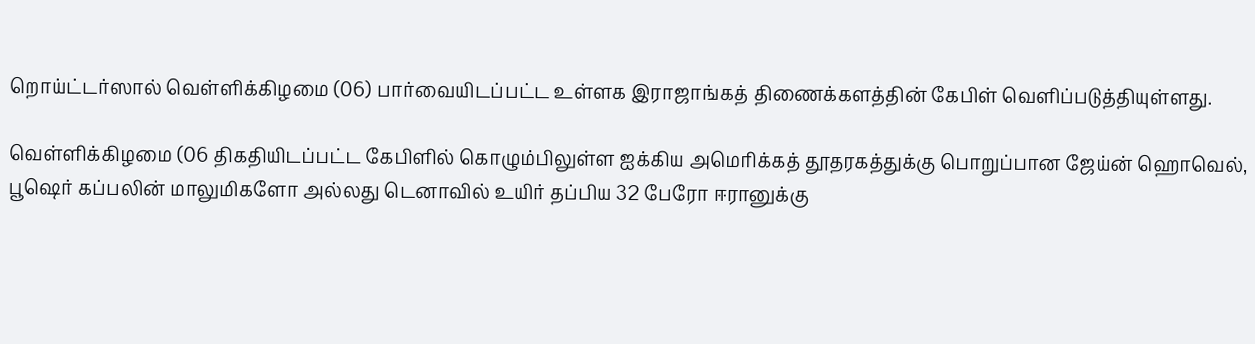றொய்ட்டர்ஸால் வெள்ளிக்கிழமை (06) பார்வையிடப்பட்ட உள்ளக இராஜாங்கத் திணைக்களத்தின் கேபிள் வெளிப்படுத்தியுள்ளது.

வெள்ளிக்கிழமை (06 திகதியிடப்பட்ட கேபிளில் கொழும்பிலுள்ள ஐக்கிய அமெரிக்கத் தூதரகத்துக்கு பொறுப்பான ஜேய்ன் ஹொவெல், பூஷெர் கப்பலின் மாலுமிகளோ அல்லது டெனாவில் உயிர் தப்பிய 32 பேரோ ஈரானுக்கு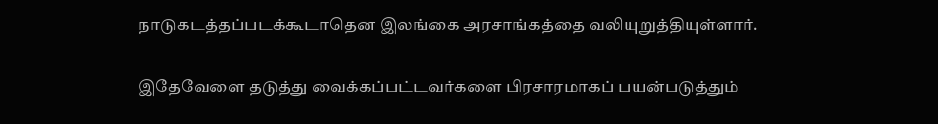நாடுகடத்தப்படக்கூடாதென இலங்கை அரசாங்கத்தை வலியுறுத்தியுள்ளார்.

இதேவேளை தடுத்து வைக்கப்பட்டவர்களை பிரசாரமாகப் பயன்படுத்தும்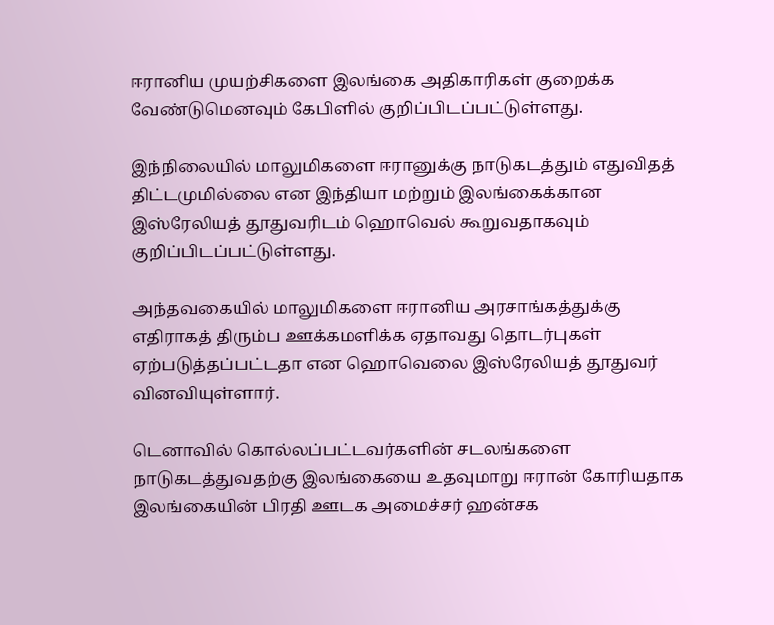ஈரானிய முயற்சிகளை இலங்கை அதிகாரிகள் குறைக்க வேண்டுமெனவும் கேபிளில் குறிப்பிடப்பட்டுள்ளது.

இந்நிலையில் மாலுமிகளை ஈரானுக்கு நாடுகடத்தும் எதுவிதத் திட்டமுமில்லை என இந்தியா மற்றும் இலங்கைக்கான இஸ்ரேலியத் தூதுவரிடம் ஹொவெல் கூறுவதாகவும் குறிப்பிடப்பட்டுள்ளது.

அந்தவகையில் மாலுமிகளை ஈரானிய அரசாங்கத்துக்கு எதிராகத் திரும்ப ஊக்கமளிக்க ஏதாவது தொடர்புகள் ஏற்படுத்தப்பட்டதா என ஹொவெலை இஸ்ரேலியத் தூதுவர் வினவியுள்ளார்.

டெனாவில் கொல்லப்பட்டவர்களின் சடலங்களை நாடுகடத்துவதற்கு இலங்கையை உதவுமாறு ஈரான் கோரியதாக இலங்கையின் பிரதி ஊடக அமைச்சர் ஹன்சக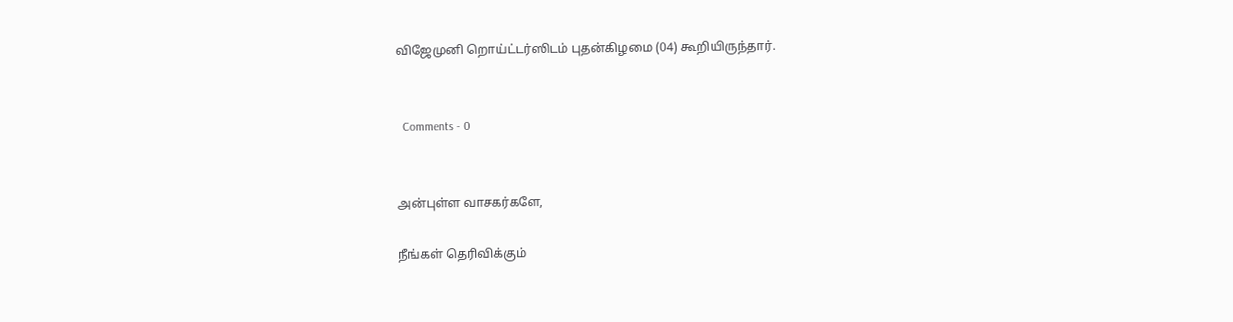விஜேமுனி றொய்ட்டர்ஸிடம் புதன்கிழமை (04) கூறியிருந்தார்.


  Comments - 0


அன்புள்ள வாசகர்களே,

நீங்கள் தெரிவிக்கும்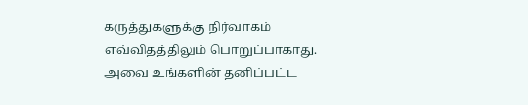கருத்துகளுக்கு நிர்வாகம் எவ்விதத்திலும் பொறுப்பாகாது. அவை உங்களின் தனிப்பட்ட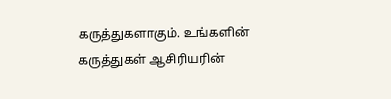கருத்துகளாகும். உங்களின் கருத்துகள் ஆசிரியரின்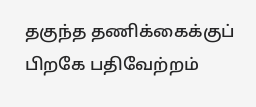தகுந்த தணிக்கைக்குப் பிறகே பதிவேற்றம்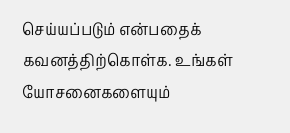செய்யப்படும் என்பதைக் கவனத்திற்கொள்க. உங்கள் யோசனைகளையும்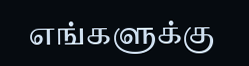எங்களுக்கு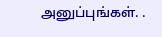அனுப்புங்கள். .